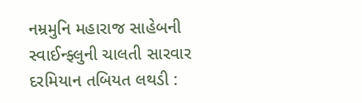નમ્રમુનિ મહારાજ સાહેબની સ્વાઈન્ફ્લુની ચાલતી સારવાર દરમિયાન તબિયત લથડી :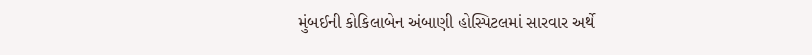મુંબઈની કોકિલાબેન અંબાણી હોસ્પિટલમાં સારવાર અર્થે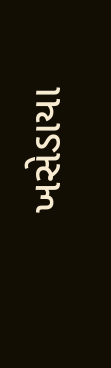ખસેડાયા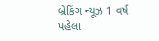બ્રેકિંગ ન્યૂઝ 1 વર્ષ પહેલા